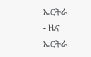ኤርትራ
- ዜና
ኤርትራ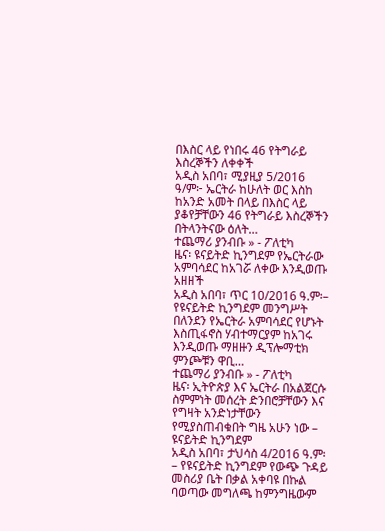በእስር ላይ የነበሩ 46 የትግራይ እስረኞችን ለቀቀች
አዲስ አበባ፣ ሚያዚያ 5/2016 ዓ/ም፦ ኤርትራ ከሁለት ወር እስከ ከአንድ አመት በላይ በእስር ላይ ያቆየቻቸውን 46 የትግራይ እስረኞችን በትላንትናው ዕለት…
ተጨማሪ ያንብቡ » - ፖለቲካ
ዜና፡ ዩናይትድ ኪንግደም የኤርትራው አምባሳደር ከአገሯ ለቀው እንዲወጡ አዘዘች
አዲስ አበባ፣ ጥር 10/2016 ዓ.ም፡– የዩናይትድ ኪንግደም መንግሥት በለንደን የኤርትራ አምባሳደር የሆኑት እስጢፋኖስ ሃብተማርያም ከአገሩ እንዲወጡ ማዘዙን ዲፕሎማቲክ ምንጮቹን ዋቢ…
ተጨማሪ ያንብቡ » - ፖለቲካ
ዜና፡ ኢትዮጵያ እና ኤርትራ በአልጀርሱ ስምምነት መሰረት ድንበሮቻቸውን እና የግዛት አንድነታቸውን የሚያስጠብቁበት ግዜ አሁን ነው – ዩናይትድ ኪንግደም
አዲስ አበባ፣ ታህሳስ 4/2016 ዓ.ም፡– የዩናይትድ ኪንግደም የውጭ ጉዳይ መስሪያ ቤት በቃል አቀባዩ በኩል ባወጣው መግለጫ ከምንግዜውም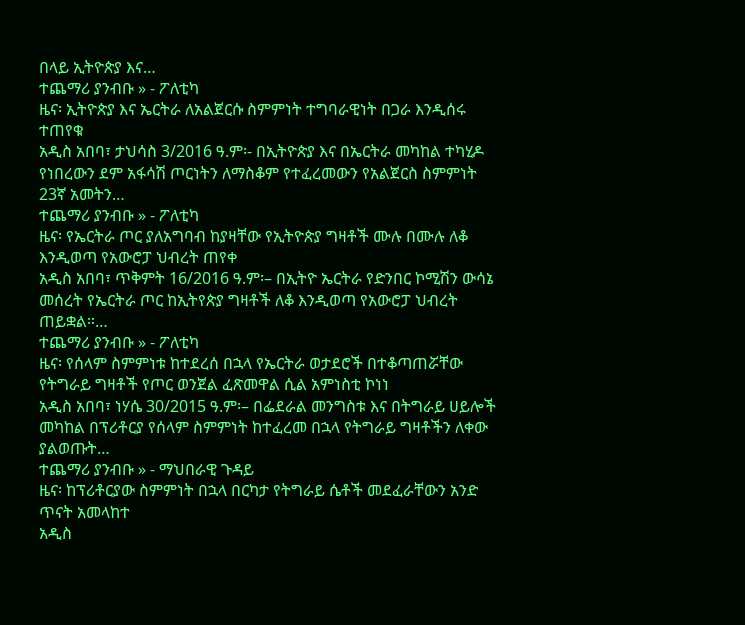በላይ ኢትዮጵያ እና…
ተጨማሪ ያንብቡ » - ፖለቲካ
ዜና፡ ኢትዮጵያ እና ኤርትራ ለአልጀርሱ ስምምነት ተግባራዊነት በጋራ እንዲሰሩ ተጠየቁ
አዲስ አበባ፣ ታህሳስ 3/2016 ዓ.ም፡- በኢትዮጵያ እና በኤርትራ መካከል ተካሂዶ የነበረውን ደም አፋሳሽ ጦርነትን ለማስቆም የተፈረመውን የአልጀርስ ስምምነት 23ኛ አመትን…
ተጨማሪ ያንብቡ » - ፖለቲካ
ዜና፡ የኤርትራ ጦር ያለአግባብ ከያዛቸው የኢትዮጵያ ግዛቶች ሙሉ በሙሉ ለቆ እንዲወጣ የአውሮፓ ህብረት ጠየቀ
አዲስ አበባ፣ ጥቅምት 16/2016 ዓ.ም፡– በኢትዮ ኤርትራ የድንበር ኮሚሽን ውሳኔ መሰረት የኤርትራ ጦር ከኢትየጵያ ግዛቶች ለቆ እንዲወጣ የአውሮፓ ህብረት ጠይቋል።…
ተጨማሪ ያንብቡ » - ፖለቲካ
ዜና፡ የሰላም ስምምነቱ ከተደረሰ በኋላ የኤርትራ ወታደሮች በተቆጣጠሯቸው የትግራይ ግዛቶች የጦር ወንጀል ፈጽመዋል ሲል አምነስቲ ኮነነ
አዲስ አበባ፣ ነሃሴ 30/2015 ዓ.ም፡– በፌደራል መንግስቱ እና በትግራይ ሀይሎች መካከል በፕሪቶርያ የሰላም ስምምነት ከተፈረመ በኋላ የትግራይ ግዛቶችን ለቀው ያልወጡት…
ተጨማሪ ያንብቡ » - ማህበራዊ ጉዳይ
ዜና፡ ከፕሪቶርያው ስምምነት በኋላ በርካታ የትግራይ ሴቶች መደፈራቸውን አንድ ጥናት አመላከተ
አዲስ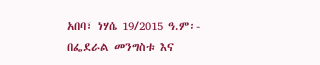አበባ፣ ነሃሴ 19/2015 ዓ.ም፡- በፌደራል መንግስቱ እና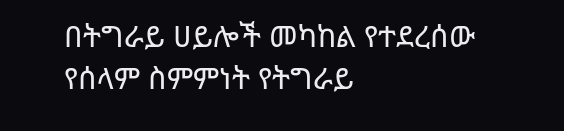በትግራይ ሀይሎች መካከል የተደረሰው የሰላም ስምምነት የትግራይ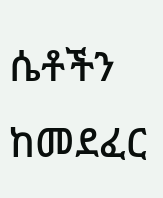ሴቶችን ከመደፈር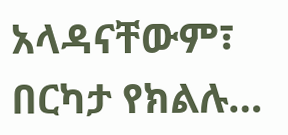አላዳናቸውም፣ በርካታ የክልሉ…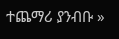ተጨማሪ ያንብቡ »